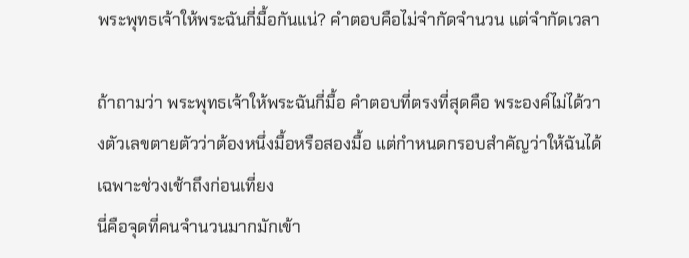พระพุทธเจ้าให้พระฉันกี่มื้อกันแน่? คำตอบคือไม่จำกัดจำนวน แต่จำกัดเวลา

ถ้าถามว่า พระพุทธเจ้าให้พระฉันกี่มื้อ คำตอบที่ตรงที่สุดคือ พระองค์ไม่ได้วางตัวเลขตายตัวว่าต้องหนึ่งมื้อหรือสองมื้อ แต่กำหนดกรอบสำคัญว่าให้ฉันได้เฉพาะช่วงเช้าถึงก่อนเที่ยง
นี่คือจุดที่คนจำนวนมากมักเข้า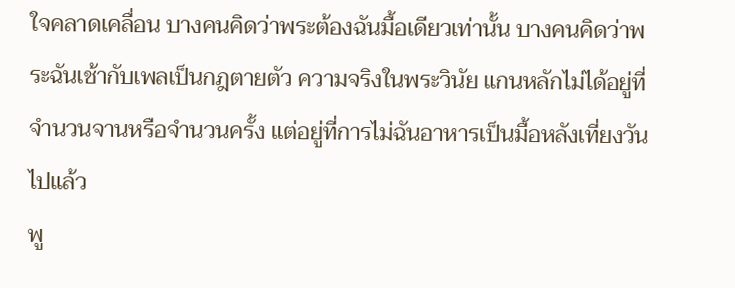ใจคลาดเคลื่อน บางคนคิดว่าพระต้องฉันมื้อเดียวเท่านั้น บางคนคิดว่าพระฉันเช้ากับเพลเป็นกฎตายตัว ความจริงในพระวินัย แกนหลักไม่ได้อยู่ที่จำนวนจานหรือจำนวนครั้ง แต่อยู่ที่การไม่ฉันอาหารเป็นมื้อหลังเที่ยงวันไปแล้ว
พู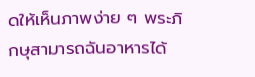ดให้เห็นภาพง่าย ๆ พระภิกษุสามารถฉันอาหารได้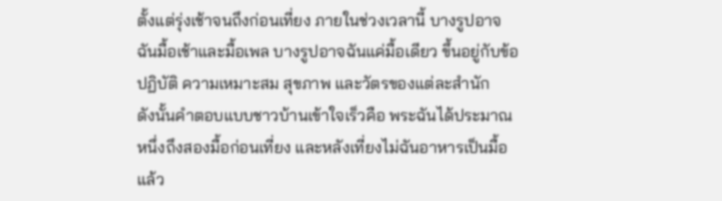ตั้งแต่รุ่งเช้าจนถึงก่อนเที่ยง ภายในช่วงเวลานี้ บางรูปอาจฉันมื้อเช้าและมื้อเพล บางรูปอาจฉันแค่มื้อเดียว ขึ้นอยู่กับข้อปฏิบัติ ความเหมาะสม สุขภาพ และวัตรของแต่ละสำนัก
ดังนั้นคำตอบแบบชาวบ้านเข้าใจเร็วคือ พระฉันได้ประมาณหนึ่งถึงสองมื้อก่อนเที่ยง และหลังเที่ยงไม่ฉันอาหารเป็นมื้อแล้ว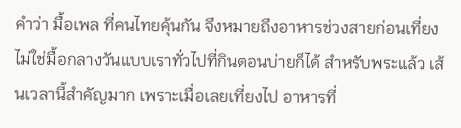คำว่า มื้อเพล ที่คนไทยคุ้นกัน จึงหมายถึงอาหารช่วงสายก่อนเที่ยง ไม่ใช่มื้อกลางวันแบบเราทั่วไปที่กินตอนบ่ายก็ได้ สำหรับพระแล้ว เส้นเวลานี้สำคัญมาก เพราะเมื่อเลยเที่ยงไป อาหารที่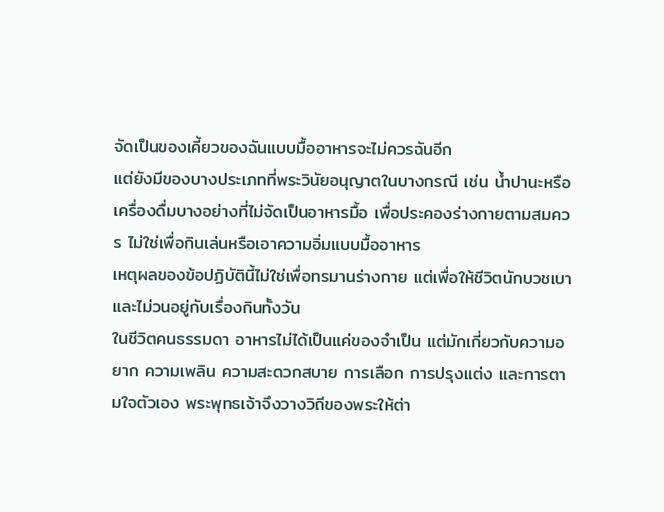จัดเป็นของเคี้ยวของฉันแบบมื้ออาหารจะไม่ควรฉันอีก
แต่ยังมีของบางประเภทที่พระวินัยอนุญาตในบางกรณี เช่น น้ำปานะหรือเครื่องดื่มบางอย่างที่ไม่จัดเป็นอาหารมื้อ เพื่อประคองร่างกายตามสมควร ไม่ใช่เพื่อกินเล่นหรือเอาความอิ่มแบบมื้ออาหาร
เหตุผลของข้อปฏิบัตินี้ไม่ใช่เพื่อทรมานร่างกาย แต่เพื่อให้ชีวิตนักบวชเบาและไม่วนอยู่กับเรื่องกินทั้งวัน
ในชีวิตคนธรรมดา อาหารไม่ได้เป็นแค่ของจำเป็น แต่มักเกี่ยวกับความอยาก ความเพลิน ความสะดวกสบาย การเลือก การปรุงแต่ง และการตามใจตัวเอง พระพุทธเจ้าจึงวางวิถีของพระให้ต่า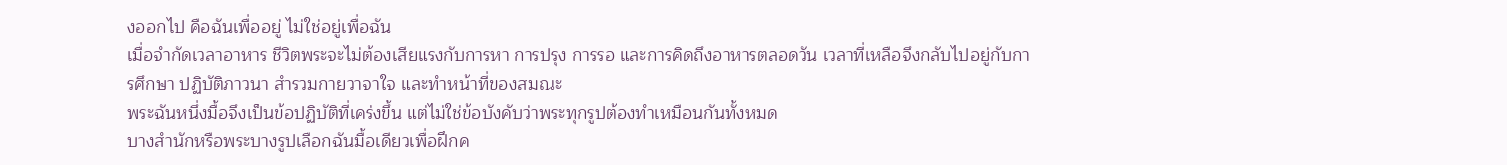งออกไป คือฉันเพื่ออยู่ ไม่ใช่อยู่เพื่อฉัน
เมื่อจำกัดเวลาอาหาร ชีวิตพระจะไม่ต้องเสียแรงกับการหา การปรุง การรอ และการคิดถึงอาหารตลอดวัน เวลาที่เหลือจึงกลับไปอยู่กับการศึกษา ปฏิบัติภาวนา สำรวมกายวาจาใจ และทำหน้าที่ของสมณะ
พระฉันหนึ่งมื้อจึงเป็นข้อปฏิบัติที่เคร่งขึ้น แต่ไม่ใช่ข้อบังคับว่าพระทุกรูปต้องทำเหมือนกันทั้งหมด
บางสำนักหรือพระบางรูปเลือกฉันมื้อเดียวเพื่อฝึกค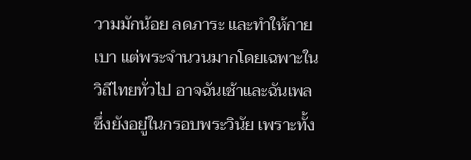วามมักน้อย ลดภาระ และทำให้กายเบา แต่พระจำนวนมากโดยเฉพาะในวิถีไทยทั่วไป อาจฉันเช้าและฉันเพล ซึ่งยังอยู่ในกรอบพระวินัย เพราะทั้ง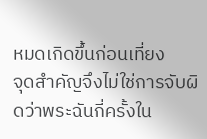หมดเกิดขึ้นก่อนเที่ยง
จุดสำคัญจึงไม่ใช่การจับผิดว่าพระฉันกี่ครั้งใน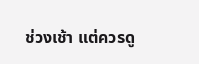ช่วงเช้า แต่ควรดู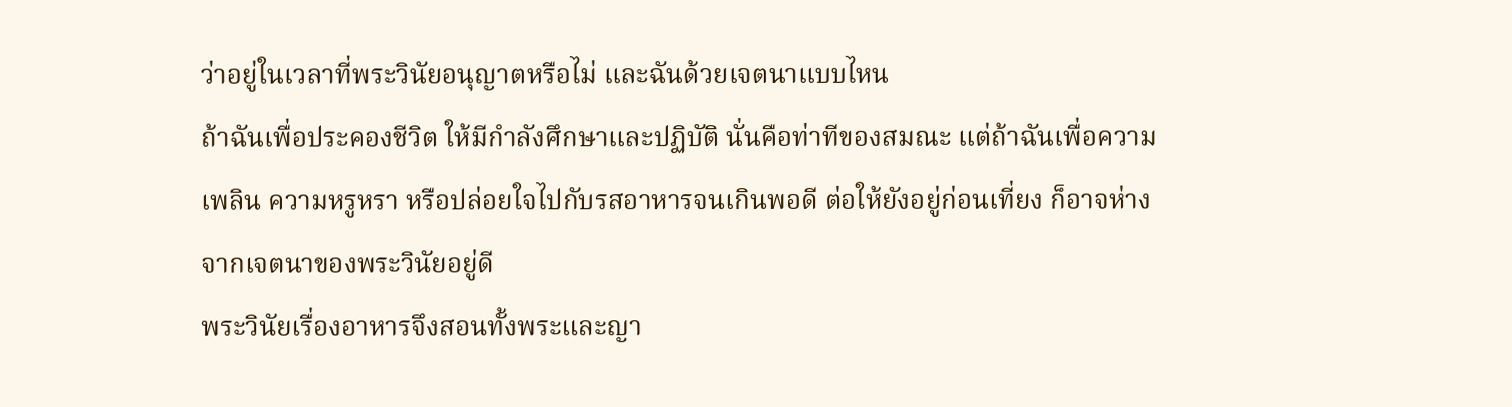ว่าอยู่ในเวลาที่พระวินัยอนุญาตหรือไม่ และฉันด้วยเจตนาแบบไหน
ถ้าฉันเพื่อประคองชีวิต ให้มีกำลังศึกษาและปฏิบัติ นั่นคือท่าทีของสมณะ แต่ถ้าฉันเพื่อความเพลิน ความหรูหรา หรือปล่อยใจไปกับรสอาหารจนเกินพอดี ต่อให้ยังอยู่ก่อนเที่ยง ก็อาจห่างจากเจตนาของพระวินัยอยู่ดี
พระวินัยเรื่องอาหารจึงสอนทั้งพระและญา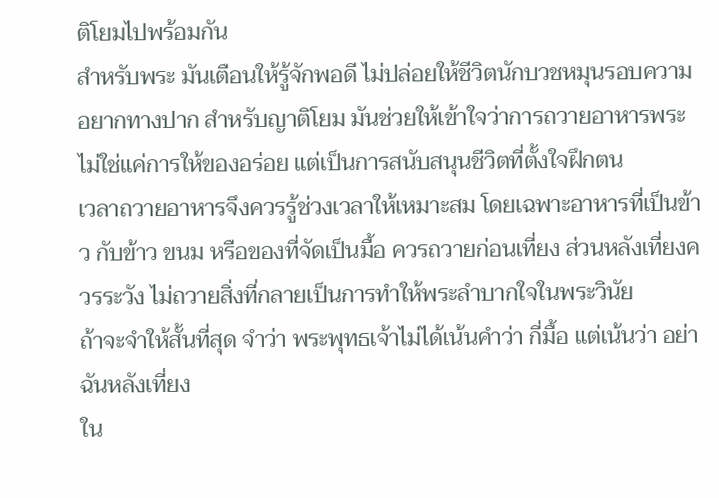ติโยมไปพร้อมกัน
สำหรับพระ มันเตือนให้รู้จักพอดี ไม่ปล่อยให้ชีวิตนักบวชหมุนรอบความอยากทางปาก สำหรับญาติโยม มันช่วยให้เข้าใจว่าการถวายอาหารพระไม่ใช่แค่การให้ของอร่อย แต่เป็นการสนับสนุนชีวิตที่ตั้งใจฝึกตน
เวลาถวายอาหารจึงควรรู้ช่วงเวลาให้เหมาะสม โดยเฉพาะอาหารที่เป็นข้าว กับข้าว ขนม หรือของที่จัดเป็นมื้อ ควรถวายก่อนเที่ยง ส่วนหลังเที่ยงควรระวัง ไม่ถวายสิ่งที่กลายเป็นการทำให้พระลำบากใจในพระวินัย
ถ้าจะจำให้สั้นที่สุด จำว่า พระพุทธเจ้าไม่ได้เน้นคำว่า กี่มื้อ แต่เน้นว่า อย่าฉันหลังเที่ยง
ใน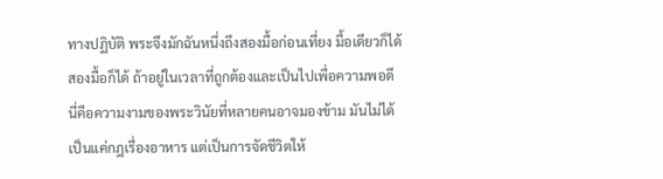ทางปฏิบัติ พระจึงมักฉันหนึ่งถึงสองมื้อก่อนเที่ยง มื้อเดียวก็ได้ สองมื้อก็ได้ ถ้าอยู่ในเวลาที่ถูกต้องและเป็นไปเพื่อความพอดี
นี่คือความงามของพระวินัยที่หลายคนอาจมองข้าม มันไม่ได้เป็นแค่กฎเรื่องอาหาร แต่เป็นการจัดชีวิตให้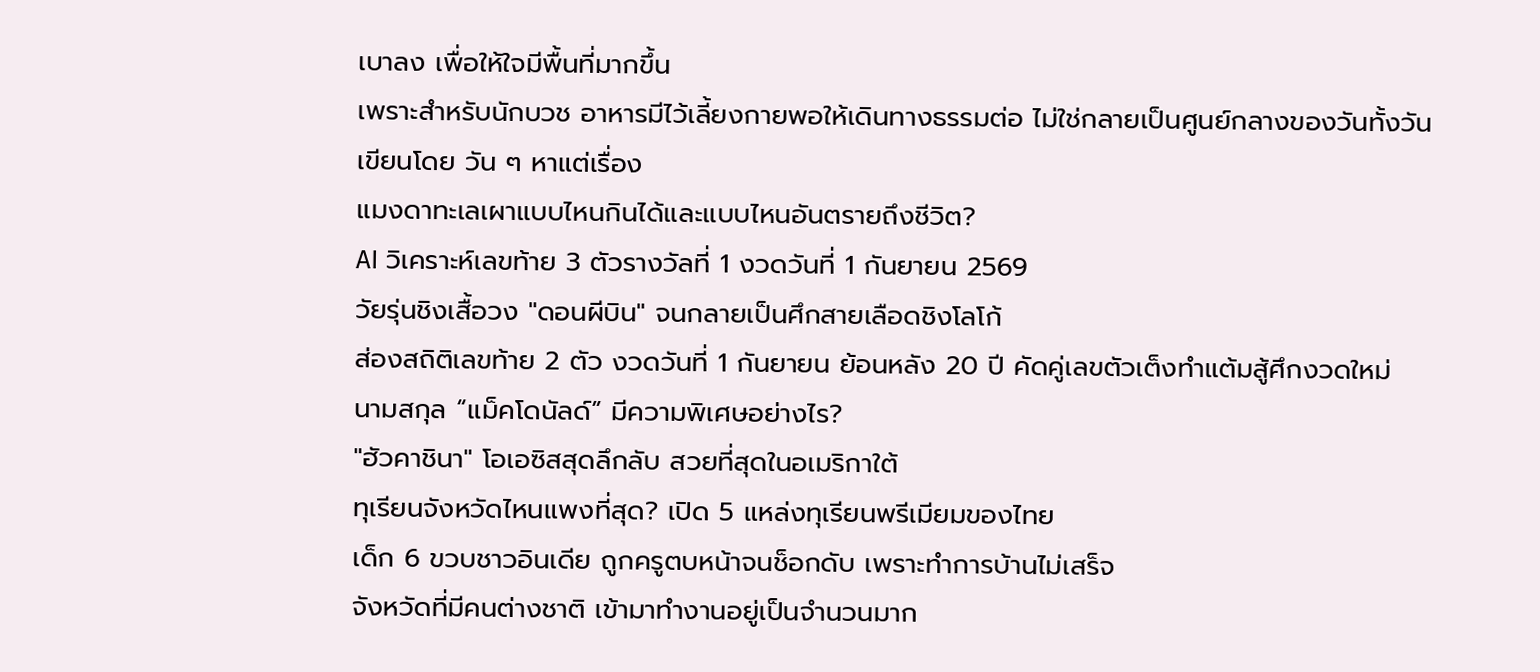เบาลง เพื่อให้ใจมีพื้นที่มากขึ้น
เพราะสำหรับนักบวช อาหารมีไว้เลี้ยงกายพอให้เดินทางธรรมต่อ ไม่ใช่กลายเป็นศูนย์กลางของวันทั้งวัน
เขียนโดย วัน ๆ หาแต่เรื่อง
แมงดาทะเลเผาแบบไหนกินได้และแบบไหนอันตรายถึงชีวิต?
AI วิเคราะห์เลขท้าย 3 ตัวรางวัลที่ 1 งวดวันที่ 1 กันยายน 2569
วัยรุ่นชิงเสื้อวง "ดอนผีบิน" จนกลายเป็นศึกสายเลือดชิงโลโก้
ส่องสถิติเลขท้าย 2 ตัว งวดวันที่ 1 กันยายน ย้อนหลัง 20 ปี คัดคู่เลขตัวเต็งทำแต้มสู้ศึกงวดใหม่
นามสกุล “แม็คโดนัลด์” มีความพิเศษอย่างไร?
"ฮัวคาชินา" โอเอซิสสุดลึกลับ สวยที่สุดในอเมริกาใต้
ทุเรียนจังหวัดไหนแพงที่สุด? เปิด 5 แหล่งทุเรียนพรีเมียมของไทย
เด็ก 6 ขวบชาวอินเดีย ถูกครูตบหน้าจนช็อกดับ เพราะทำการบ้านไม่เสร็จ
จังหวัดที่มีคนต่างชาติ เข้ามาทำงานอยู่เป็นจำนวนมาก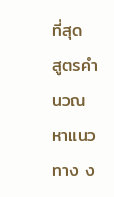ที่สุด
สูตรคำนวณหาแนวทาง ง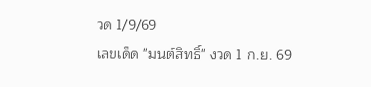วด 1/9/69
เลขเด็ด "มนต์สิทธิ์" งวด 1 ก.ย. 69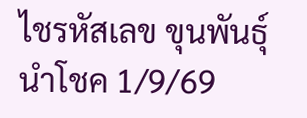ไชรหัสเลข ขุนพันธุ์ นำโชค 1/9/69